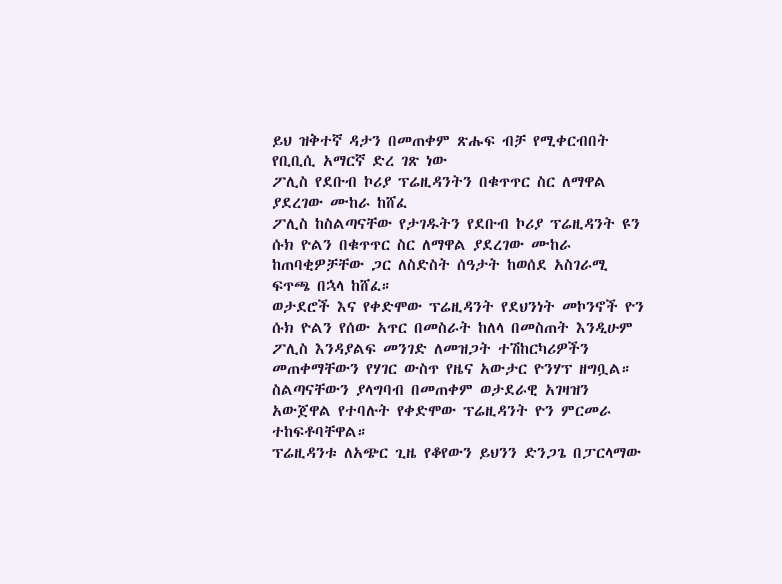ይህ ዝቅተኛ ዳታን በመጠቀም ጽሑፍ ብቻ የሚቀርብበት የቢቢሲ አማርኛ ድረ ገጽ ነው
ፖሊስ የደቡብ ኮሪያ ፕሬዚዳንትን በቁጥጥር ስር ለማዋል ያደረገው ሙከራ ከሸፈ
ፖሊስ ከስልጣናቸው የታገዱትን የደቡብ ኮሪያ ፕሬዚዳንት ዩን ሱክ ዮልን በቁጥጥር ስር ለማዋል ያደረገው ሙከራ ከጠባቂዎቻቸው ጋር ለስድስት ሰዓታት ከወሰደ አስገራሚ ፍጥጫ በኋላ ከሸፈ።
ወታደሮች እና የቀድሞው ፕሬዚዳንት የደህንነት መኮንኖች ዮን ሱክ ዮልን የሰው አጥር በመስራት ከለላ በመስጠት እንዲሁም ፖሊስ እንዳያልፍ መንገድ ለመዝጋት ተሽከርካሪዎችን መጠቀማቸውን የሃገር ውስጥ የዜና አውታር ዮንሃፕ ዘግቧል።
ስልጣናቸውን ያላግባብ በመጠቀም ወታደራዊ አገዛዝን አውጀዋል የተባሉት የቀድሞው ፕሬዚዳንት ዮን ምርመራ ተከፍቶባቸዋል።
ፕሬዚዳንቱ ለአጭር ጊዜ የቆየውን ይህንን ድንጋጌ በፓርላማው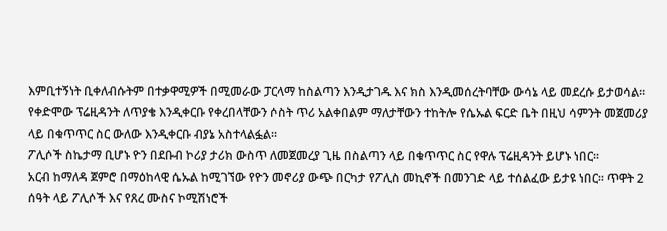እምቢተኝነት ቢቀለብሱትም በተቃዋሚዎች በሚመራው ፓርላማ ከስልጣን እንዲታገዱ እና ክስ እንዲመሰረትባቸው ውሳኔ ላይ መደረሱ ይታወሳል።
የቀድሞው ፕሬዚዳንት ለጥያቄ እንዲቀርቡ የቀረበላቸውን ሶስት ጥሪ አልቀበልም ማለታቸውን ተከትሎ የሴኡል ፍርድ ቤት በዚህ ሳምንት መጀመሪያ ላይ በቁጥጥር ስር ውለው እንዲቀርቡ ብያኔ አስተላልፏል።
ፖሊሶች ስኬታማ ቢሆኑ ዮን በደቡብ ኮሪያ ታሪክ ውስጥ ለመጀመረያ ጊዜ በስልጣን ላይ በቁጥጥር ስር የዋሉ ፕሬዚዳንት ይሆኑ ነበር።
አርብ ከማለዳ ጀምሮ በማዕከላዊ ሴኡል ከሚገኘው የዮን መኖሪያ ውጭ በርካታ የፖሊስ መኪኖች በመንገድ ላይ ተሰልፈው ይታዩ ነበር። ጥዋት 2 ሰዓት ላይ ፖሊሶች እና የጸረ ሙስና ኮሚሽነሮች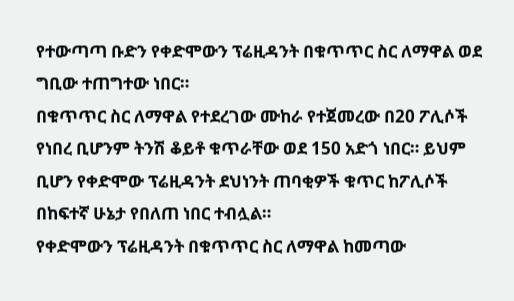የተውጣጣ ቡድን የቀድሞውን ፕሬዚዳንት በቁጥጥር ስር ለማዋል ወደ ግቢው ተጠግተው ነበር።
በቁጥጥር ስር ለማዋል የተደረገው ሙከራ የተጀመረው በ20 ፖሊሶች የነበረ ቢሆንም ትንሽ ቆይቶ ቁጥራቸው ወደ 150 አድጎ ነበር። ይህም ቢሆን የቀድሞው ፕሬዚዳንት ደህነንት ጠባቂዎች ቁጥር ከፖሊሶች በከፍተኛ ሁኔታ የበለጠ ነበር ተብሏል።
የቀድሞውን ፕሬዚዳንት በቁጥጥር ስር ለማዋል ከመጣው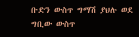ቡድን ውስጥ ግማሽ ያህሉ ወደ ግቢው ውስጥ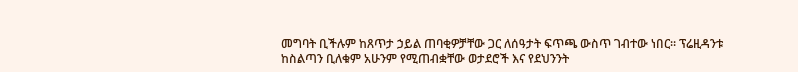መግባት ቢችሉም ከጸጥታ ኃይል ጠባቂዎቻቸው ጋር ለሰዓታት ፍጥጫ ውስጥ ገብተው ነበር። ፕሬዚዳንቱ ከስልጣን ቢለቁም አሁንም የሚጠብቋቸው ወታደሮች እና የደህንንት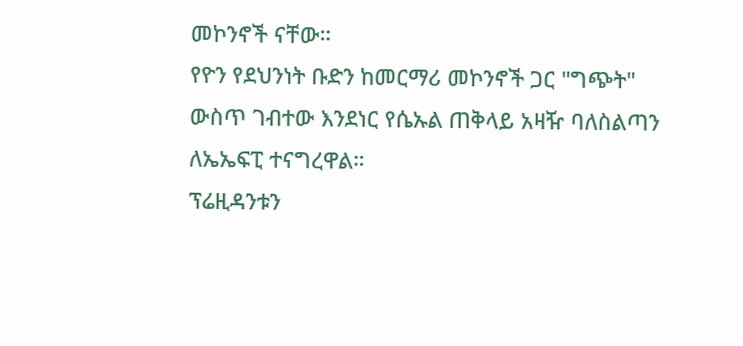መኮንኖች ናቸው።
የዮን የደህንነት ቡድን ከመርማሪ መኮንኖች ጋር "ግጭት" ውስጥ ገብተው እንደነር የሴኡል ጠቅላይ አዛዥ ባለስልጣን ለኤኤፍፒ ተናግረዋል።
ፕሬዚዳንቱን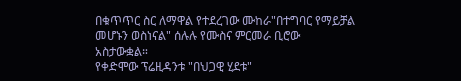በቁጥጥር ስር ለማዋል የተደረገው ሙከራ"በተግባር የማይቻል መሆኑን ወስነናል" ሰሉሉ የሙስና ምርመራ ቢሮው አስታውቋል።
የቀድሞው ፕሬዚዳንቱ "በህጋዊ ሂደቱ"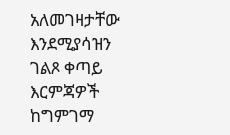አለመገዛታቸው እንደሚያሳዝን ገልጾ ቀጣይ እርምጃዎች ከግምገማ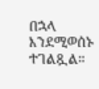በኋላ እንደሚወሰኑ ተገልጿል።